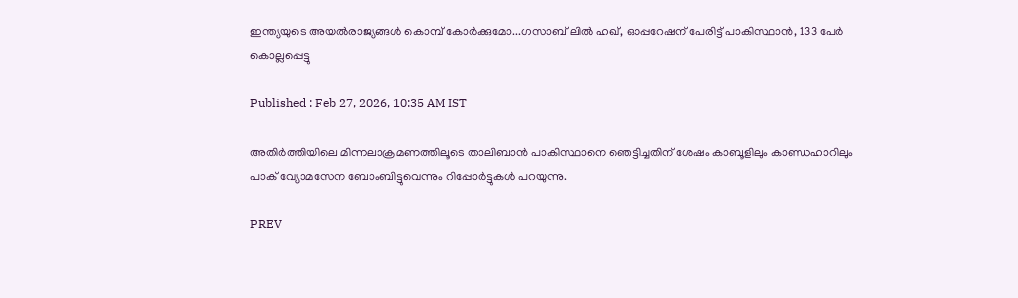ഇന്ത്യയുടെ അയൽരാജ്യങ്ങൾ കൊമ്പ് കോർക്കുമോ...ഗസാബ് ലിൽ ഹഖ്, ഓപ്പറേഷന് പേരിട്ട് പാകിസ്ഥാൻ, 133 പേർ കൊല്ലപ്പെട്ടു

Published : Feb 27, 2026, 10:35 AM IST

അതിർത്തിയിലെ മിന്നലാക്രമണത്തിലൂടെ താലിബാൻ പാകിസ്ഥാനെ ഞെട്ടിച്ചതിന് ശേഷം കാബൂളിലും കാണ്ഡഹാറിലും പാക് വ്യോമസേന ബോംബിട്ടുവെന്നും റിപ്പോർട്ടുകൾ പറയുന്നു.

PREV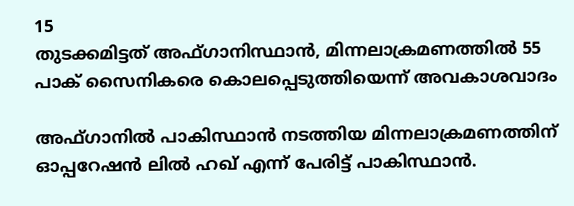15
തുടക്കമിട്ടത് അഫ്ഗാനിസ്ഥാൻ, മിന്നലാക്രമണത്തിൽ 55 പാക് സൈനികരെ കൊലപ്പെടുത്തിയെന്ന് അവകാശവാദം

അഫ്ഗാനിൽ പാകിസ്ഥാൻ നടത്തിയ മിന്നലാക്രമണത്തിന് ഓപ്പറേഷൻ ലിൽ ഹഖ് എന്ന് പേരിട്ട് പാകിസ്ഥാൻ.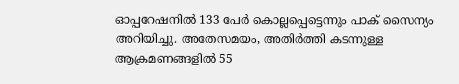ഓപ്പറേഷനിൽ 133 പേർ കൊല്ലപ്പെട്ടെന്നും പാക് സൈന്യം അറിയിച്ചു. അതേസമയം, അതിർത്തി കടന്നുള്ള ആക്രമണങ്ങളിൽ 55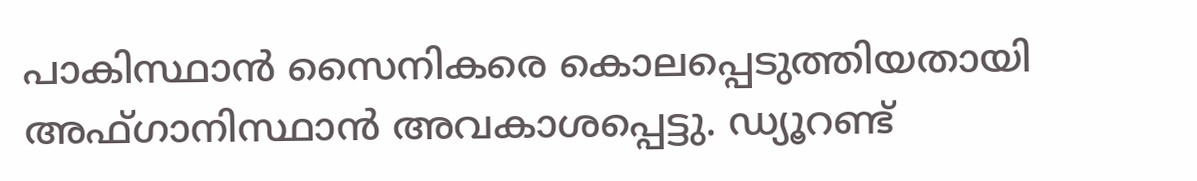പാകിസ്ഥാൻ സൈനികരെ കൊലപ്പെടുത്തിയതായി അഫ്ഗാനിസ്ഥാൻ അവകാശപ്പെട്ടു. ഡ്യൂറണ്ട്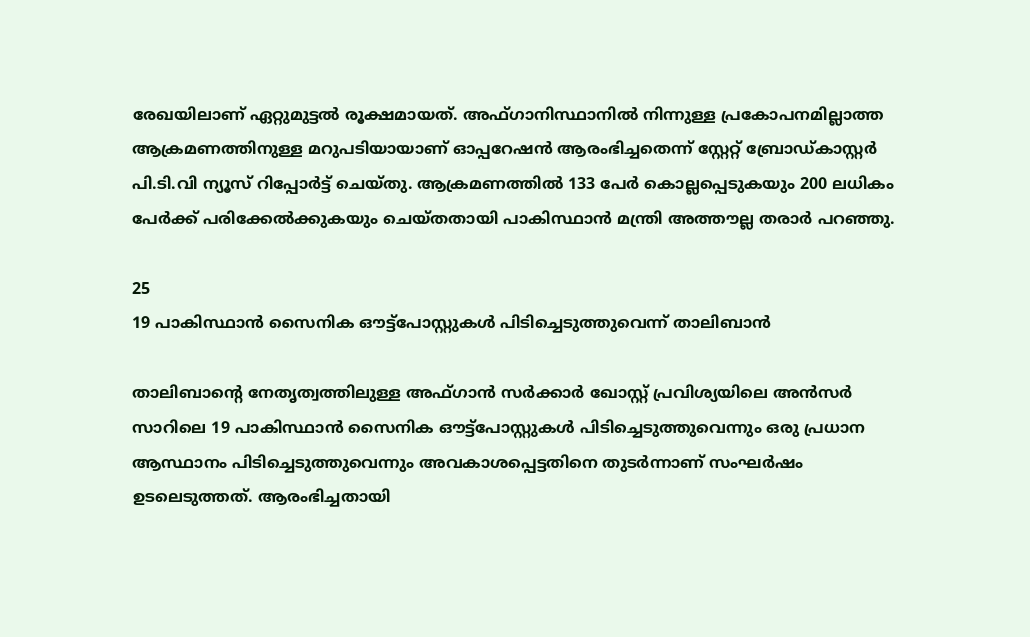രേഖയിലാണ് ഏറ്റുമുട്ടൽ രൂക്ഷമായത്. അഫ്ഗാനിസ്ഥാനിൽ നിന്നുള്ള പ്രകോപനമില്ലാത്ത ആക്രമണത്തിനുള്ള മറുപടിയായാണ് ഓപ്പറേഷൻ ആരംഭിച്ചതെന്ന് സ്റ്റേറ്റ് ബ്രോഡ്കാസ്റ്റർ പി.ടി.വി ന്യൂസ് റിപ്പോർട്ട് ചെയ്തു. ആക്രമണത്തിൽ 133 പേർ കൊല്ലപ്പെടുകയും 200 ലധികം പേർക്ക് പരിക്കേൽക്കുകയും ചെയ്തതായി പാകിസ്ഥാൻ മന്ത്രി അത്തൗല്ല തരാർ പറഞ്ഞു.

25
19 പാകിസ്ഥാൻ സൈനിക ഔട്ട്‌പോസ്റ്റുകൾ പിടിച്ചെടുത്തുവെന്ന് താലിബാന്‍

താലിബാന്റെ നേതൃത്വത്തിലുള്ള അഫ്ഗാൻ സർക്കാർ ഖോസ്റ്റ് പ്രവിശ്യയിലെ അൻസർ സാറിലെ 19 പാകിസ്ഥാൻ സൈനിക ഔട്ട്‌പോസ്റ്റുകൾ പിടിച്ചെടുത്തുവെന്നും ഒരു പ്രധാന ആസ്ഥാനം പിടിച്ചെടുത്തുവെന്നും അവകാശപ്പെട്ടതിനെ തുടർന്നാണ് സംഘർഷം ഉടലെടുത്തത്. ആരംഭിച്ചതായി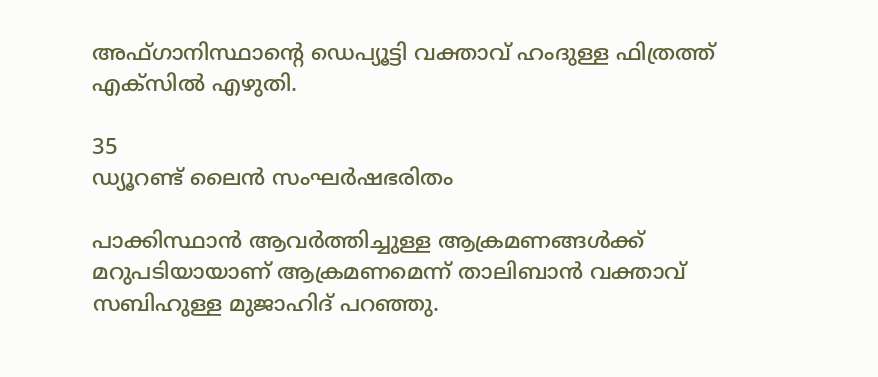അഫ്ഗാനിസ്ഥാന്റെ ഡെപ്യൂട്ടി വക്താവ് ഹംദുള്ള ഫിത്രത്ത് എക്‌സിൽ എഴുതി.

35
ഡ്യൂറണ്ട് ലൈന്‍ സംഘര്‍ഷഭരിതം

പാക്കിസ്ഥാൻ ആവർത്തിച്ചുള്ള ആക്രമണങ്ങൾക്ക് മറുപടിയായാണ് ആക്രമണമെന്ന് താലിബാൻ വക്താവ് സബിഹുള്ള മുജാഹിദ് പറഞ്ഞു.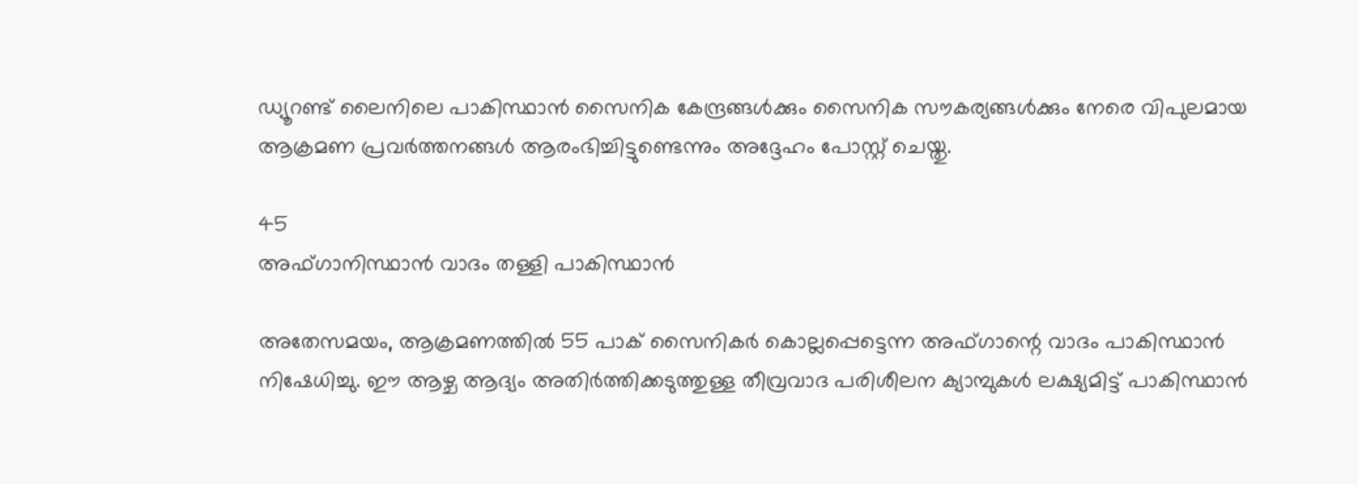ഡ്യൂറണ്ട് ലൈനിലെ പാകിസ്ഥാൻ സൈനിക കേന്ദ്രങ്ങൾക്കും സൈനിക സൗകര്യങ്ങൾക്കും നേരെ വിപുലമായ ആക്രമണ പ്രവർത്തനങ്ങൾ ആരംഭിച്ചിട്ടുണ്ടെന്നും അദ്ദേഹം പോസ്റ്റ് ചെയ്തു.

45
അഫ്ഗാനിസ്ഥാന്‍ വാദം തള്ളി പാകിസ്ഥാന്‍

അതേസമയം, ആക്രമണത്തിൽ 55 പാക് സൈനികർ കൊല്ലപ്പെട്ടെന്ന അഫ്ഗാന്റെ വാദം പാകിസ്ഥാൻ നിഷേധിച്ചു. ഈ ആഴ്ച ആദ്യം അതിർത്തിക്കടുത്തുള്ള തീവ്രവാദ പരിശീലന ക്യാമ്പുകൾ ലക്ഷ്യമിട്ട് പാകിസ്ഥാൻ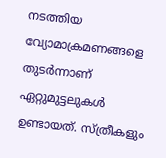നടത്തിയ വ്യോമാക്രമണങ്ങളെ തുടർന്നാണ് ഏറ്റുമുട്ടലുകൾ ഉണ്ടായത്. സ്ത്രീകളും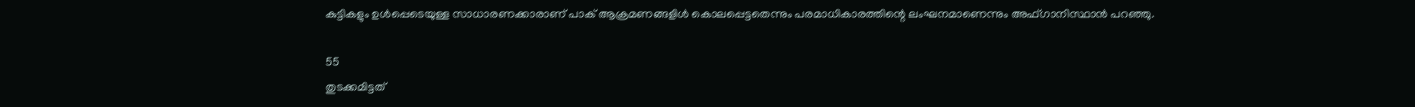കുട്ടികളും ഉൾപ്പെടെയുള്ള സാധാരണക്കാരാണ് പാക് ആക്രമണങ്ങളിൾ കൊലപ്പെട്ടതെന്നും പരമാധികാരത്തിന്റെ ലംഘനമാണെന്നും അഫ്ഗാനിസ്ഥാൻ പറഞ്ഞു.

55
തുടക്കമിട്ടത്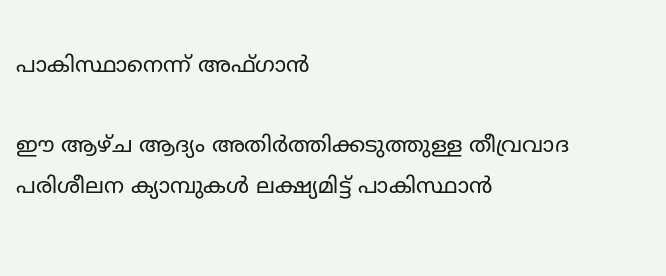പാകിസ്ഥാനെന്ന് അഫ്ഗാന്‍

ഈ ആഴ്ച ആദ്യം അതിർത്തിക്കടുത്തുള്ള തീവ്രവാദ പരിശീലന ക്യാമ്പുകൾ ലക്ഷ്യമിട്ട് പാകിസ്ഥാൻ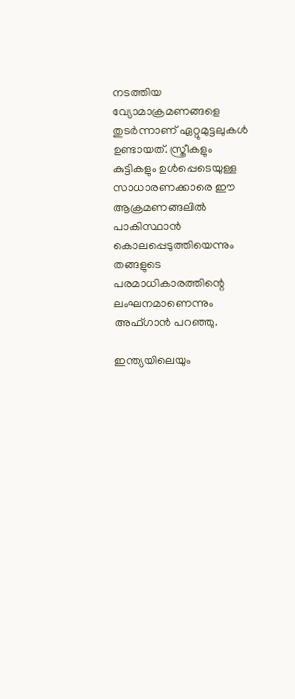നടത്തിയ വ്യോമാക്രമണങ്ങളെ തുടർന്നാണ് ഏറ്റുമുട്ടലുകൾ ഉണ്ടായത്. സ്ത്രീകളും കുട്ടികളും ഉൾപ്പെടെയുള്ള സാധാരണക്കാരെ ഈ ആക്രമണങ്ങലിൽ പാകിസ്ഥാൻ കൊലപ്പെടുത്തിയെന്നും തങ്ങളുടെ പരമാധികാരത്തിന്റെ ലംഘനമാണെന്നും അഫ്ഗാൻ പറഞ്ഞു.

ഇന്ത്യയിലെയും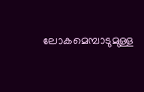ലോകമെമ്പാടുമുള്ള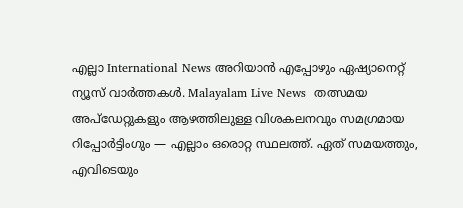എല്ലാ International News അറിയാൻ എപ്പോഴും ഏഷ്യാനെറ്റ് ന്യൂസ് വാർത്തകൾ. Malayalam Live News  തത്സമയ അപ്‌ഡേറ്റുകളും ആഴത്തിലുള്ള വിശകലനവും സമഗ്രമായ റിപ്പോർട്ടിംഗും — എല്ലാം ഒരൊറ്റ സ്ഥലത്ത്. ഏത് സമയത്തും, എവിടെയും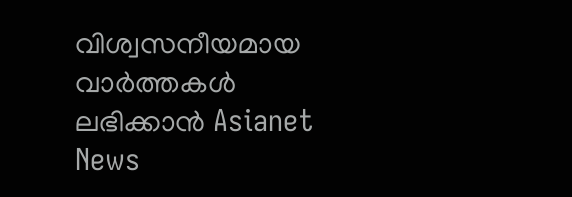വിശ്വസനീയമായ വാർത്തകൾ ലഭിക്കാൻ Asianet News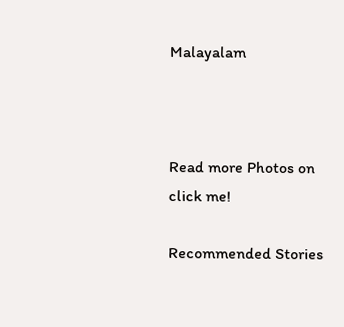Malayalam



Read more Photos on
click me!

Recommended Stories